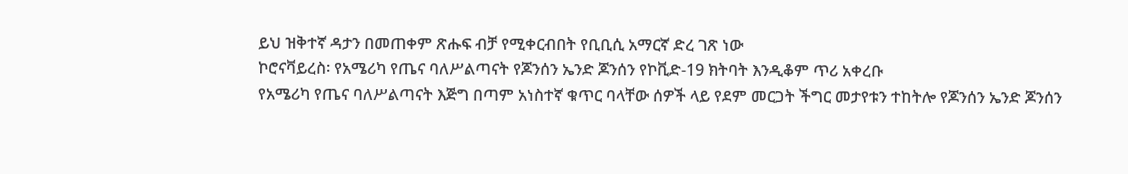ይህ ዝቅተኛ ዳታን በመጠቀም ጽሑፍ ብቻ የሚቀርብበት የቢቢሲ አማርኛ ድረ ገጽ ነው
ኮሮናቫይረስ፡ የአሜሪካ የጤና ባለሥልጣናት የጆንሰን ኤንድ ጆንሰን የኮቪድ-19 ክትባት እንዲቆም ጥሪ አቀረቡ
የአሜሪካ የጤና ባለሥልጣናት እጅግ በጣም አነስተኛ ቁጥር ባላቸው ሰዎች ላይ የደም መርጋት ችግር መታየቱን ተከትሎ የጆንሰን ኤንድ ጆንሰን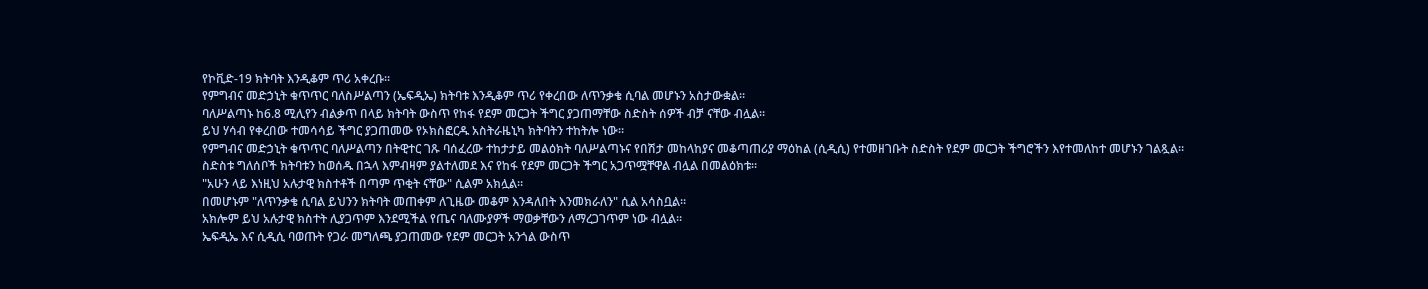የኮቪድ-19 ክትባት እንዲቆም ጥሪ አቀረቡ።
የምግብና መድኃኒት ቁጥጥር ባለስሥልጣን (ኤፍዲኤ) ክትባቱ እንዲቆም ጥሪ የቀረበው ለጥንቃቄ ሲባል መሆኑን አስታውቋል።
ባለሥልጣኑ ከ6.8 ሚሊየን ብልቃጥ በላይ ክትባት ውስጥ የከፋ የደም መርጋት ችግር ያጋጠማቸው ስድስት ሰዎች ብቻ ናቸው ብሏል።
ይህ ሃሳብ የቀረበው ተመሳሳይ ችግር ያጋጠመው የኦክስፎርዱ አስትራዜኒካ ክትባትን ተከትሎ ነው።
የምግብና መድኃኒት ቁጥጥር ባለሥልጣን በትዊተር ገጹ ባሰፈረው ተከታታይ መልዕክት ባለሥልጣኑና የበሽታ መከላከያና መቆጣጠሪያ ማዕከል (ሲዲሲ) የተመዘገቡት ስድስት የደም መርጋት ችግሮችን እየተመለከተ መሆኑን ገልጿል።
ስድስቱ ግለሰቦች ክትባቱን ከወሰዱ በኋላ እምብዛም ያልተለመደ እና የከፋ የደም መርጋት ችግር አጋጥሟቸዋል ብሏል በመልዕክቱ።
"አሁን ላይ እነዚህ አሉታዊ ክስተቶች በጣም ጥቂት ናቸው" ሲልም አክሏል።
በመሆኑም "ለጥንቃቄ ሲባል ይህንን ክትባት መጠቀም ለጊዜው መቆም እንዳለበት እንመክራለን" ሲል አሳስቧል።
አክሎም ይህ አሉታዊ ክስተት ሊያጋጥም እንደሚችል የጤና ባለሙያዎች ማወቃቸውን ለማረጋገጥም ነው ብሏል።
ኤፍዲኤ እና ሲዲሲ ባወጡት የጋራ መግለጫ ያጋጠመው የደም መርጋት አንጎል ውስጥ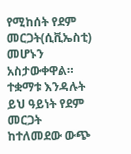የሚከሰት የደም መርጋት(ሲቪኤስቲ) መሆኑን አስታውቀዋል።
ተቋማቱ እንዳሉት ይህ ዓይነት የደም መርጋት ከተለመደው ውጭ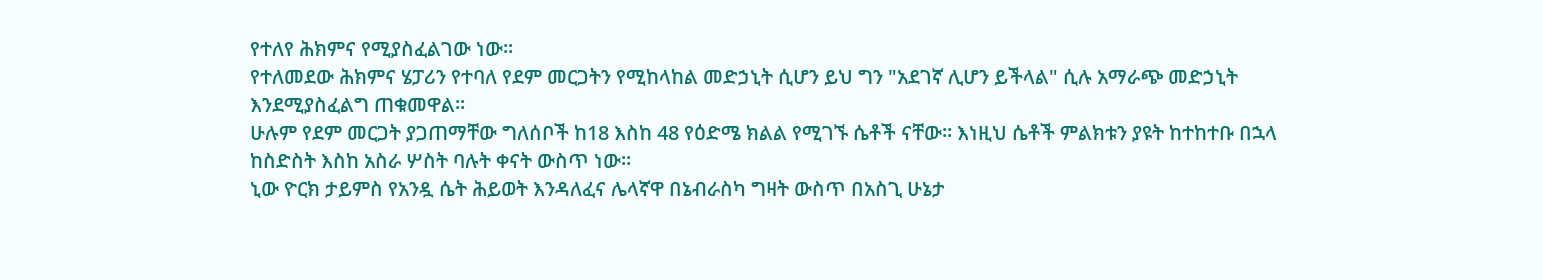የተለየ ሕክምና የሚያስፈልገው ነው።
የተለመደው ሕክምና ሄፓሪን የተባለ የደም መርጋትን የሚከላከል መድኃኒት ሲሆን ይህ ግን "አደገኛ ሊሆን ይችላል" ሲሉ አማራጭ መድኃኒት እንደሚያስፈልግ ጠቁመዋል።
ሁሉም የደም መርጋት ያጋጠማቸው ግለሰቦች ከ18 እስከ 48 የዕድሜ ክልል የሚገኙ ሴቶች ናቸው። እነዚህ ሴቶች ምልክቱን ያዩት ከተከተቡ በኋላ ከስድስት እስከ አስራ ሦስት ባሉት ቀናት ውስጥ ነው።
ኒው ዮርክ ታይምስ የአንዷ ሴት ሕይወት እንዳለፈና ሌላኛዋ በኔብራስካ ግዛት ውስጥ በአስጊ ሁኔታ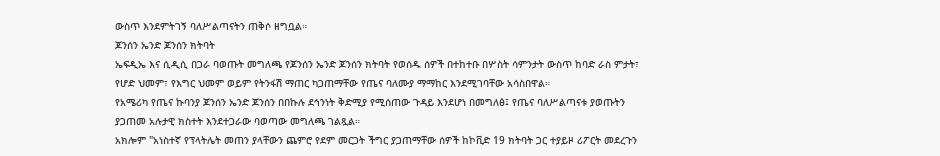ውስጥ እንደምትገኝ ባለሥልጣናትን ጠቅሶ ዘግቧል።
ጆንሰን ኤንድ ጆንሰን ክትባት
ኤፍዲኤ እና ሲዲሲ በጋራ ባወጡት መግለጫ የጆንሰን ኤንድ ጆንሰን ክትባት የወሰዱ ሰዎች በተከተቡ በሦስት ሳምንታት ውስጥ ከባድ ራስ ምታት፣ የሆድ ህመም፣ የእግር ህመም ወይም የትንፋሽ ማጠር ካጋጠማቸው የጤና ባለሙያ ማማከር እንደሚገባቸው አሳስበዋል።
የአሜሪካ የጤና ኩባንያ ጆንሰን ኤንድ ጆንሰን በበኩሉ ደኅንነት ቅድሚያ የሚሰጠው ጉዳይ እንደሆነ በመግለፅ፤ የጤና ባለሥልጣናቱ ያወጡትን ያጋጠመ አሉታዊ ክስተት እንደተጋራው ባወጣው መግለጫ ገልጿል።
አክሎም "አነስተኛ የፕላትሌት መጠን ያላቸውን ጨምሮ የደም መርጋት ችግር ያጋጠማቸው ሰዎች ከኮቪድ 19 ክትባት ጋር ተያይዞ ሪፖርት መደረጉን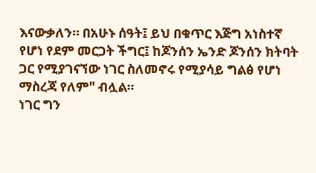እናውቃለን። በአሁኑ ሰዓት፤ ይህ በቁጥር እጅግ አነስተኛ የሆነ የደም መርጋት ችግር፤ ከጆንሰን ኤንድ ጆንሰን ክትባት ጋር የሚያገናኘው ነገር ስለመኖሩ የሚያሳይ ግልፅ የሆነ ማስረጃ የለም" ብሏል።
ነገር ግን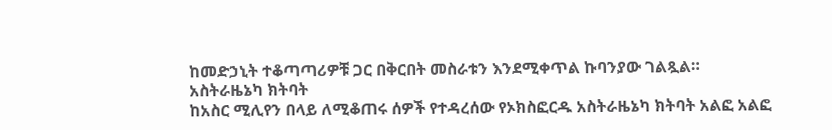ከመድኃኒት ተቆጣጣሪዎቹ ጋር በቅርበት መስራቱን እንደሚቀጥል ኩባንያው ገልጿል።
አስትራዜኔካ ክትባት
ከአስር ሚሊየን በላይ ለሚቆጠሩ ሰዎች የተዳረሰው የኦክስፎርዱ አስትራዜኔካ ክትባት አልፎ አልፎ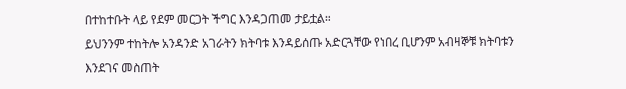በተከተቡት ላይ የደም መርጋት ችግር እንዳጋጠመ ታይቷል።
ይህንንም ተከትሎ አንዳንድ አገራትን ክትባቱ እንዳይሰጡ አድርጓቸው የነበረ ቢሆንም አብዛኞቹ ክትባቱን እንደገና መስጠት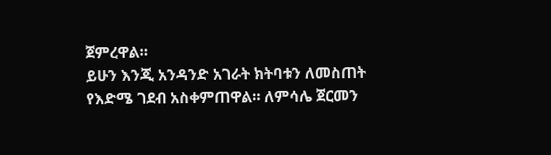ጀምረዋል።
ይሁን እንጂ አንዳንድ አገራት ክትባቱን ለመስጠት የእድሜ ገደብ አስቀምጠዋል። ለምሳሌ ጀርመን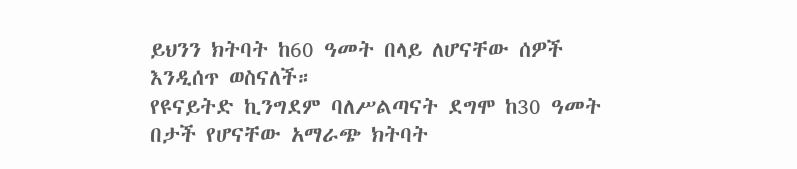ይህንን ክትባት ከ60 ዓመት በላይ ለሆናቸው ሰዎች እንዲሰጥ ወስናለች።
የዩናይትድ ኪንግደም ባለሥልጣናት ደግሞ ከ30 ዓመት በታች የሆናቸው አማራጭ ክትባት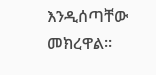እንዲሰጣቸው መክረዋል።